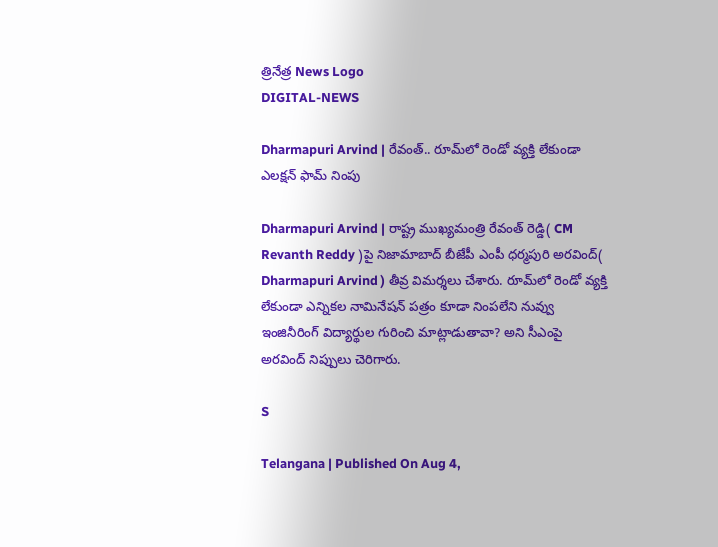త్రినేత్ర News Logo
DIGITAL-NEWS

Dharmapuri Arvind | రేవంత్.. రూమ్‌లో రెండో వ్య‌క్తి లేకుండా ఎల‌క్ష‌న్ ఫామ్ నింపు

Dharmapuri Arvind | రాష్ట్ర ముఖ్య‌మంత్రి రేవంత్ రెడ్డి( CM Revanth Reddy )పై నిజామాబాద్ బీజేపీ ఎంపీ ధ‌ర్మ‌పురి అర‌వింద్( Dharmapuri Arvind ) తీవ్ర విమ‌ర్శ‌లు చేశారు. రూమ్‌లో రెండో వ్య‌క్తి లేకుండా ఎన్నికల నామినేషన్ పత్రం కూడా నింపలేని నువ్వు ఇంజినీరింగ్ విద్యార్థుల గురించి మాట్లాడుతావా? అని సీఎంపై అర‌వింద్ నిప్పులు చెరిగారు.

S

Telangana | Published On Aug 4,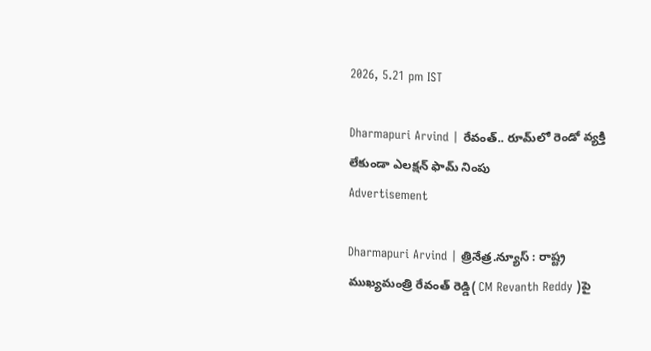2026, 5.21 pm IST

Dharmapuri Arvind | రేవంత్.. రూమ్‌లో రెండో వ్య‌క్తి లేకుండా ఎల‌క్ష‌న్ ఫామ్ నింపు
Advertisement

Dharmapuri Arvind | త్రినేత్ర‌.న్యూస్ : రాష్ట్ర ముఖ్య‌మంత్రి రేవంత్ రెడ్డి( CM Revanth Reddy )పై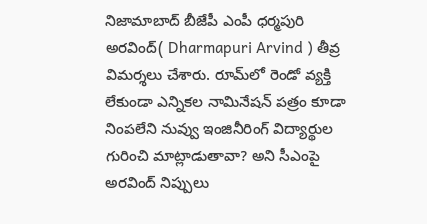నిజామాబాద్ బీజేపీ ఎంపీ ధ‌ర్మ‌పురి అర‌వింద్( Dharmapuri Arvind ) తీవ్ర విమ‌ర్శ‌లు చేశారు. రూమ్‌లో రెండో వ్య‌క్తి లేకుండా ఎన్నికల నామినేషన్ పత్రం కూడా నింపలేని నువ్వు ఇంజినీరింగ్ విద్యార్థుల గురించి మాట్లాడుతావా? అని సీఎంపై అర‌వింద్ నిప్పులు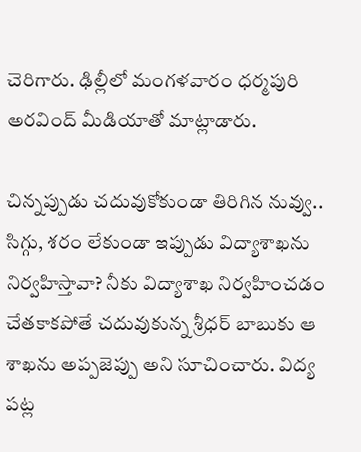చెరిగారు. ఢిల్లీలో మంగ‌ళ‌వారం ధ‌ర్మ‌పురి అర‌వింద్ మీడియాతో మాట్లాడారు.

చిన్నప్పుడు చదువుకోకుండా తిరిగిన నువ్వు.. సిగ్గు, శ‌రం లేకుండా ఇప్పుడు విద్యాశాఖను నిర్వహిస్తావా? నీకు విద్యాశాఖ నిర్వహించడం చేతకాకపోతే చ‌దువుకున్న శ్రీధర్ బాబుకు ఆ శాఖ‌ను అప్ప‌జెప్పు అని సూచించారు. విద్య పట్ల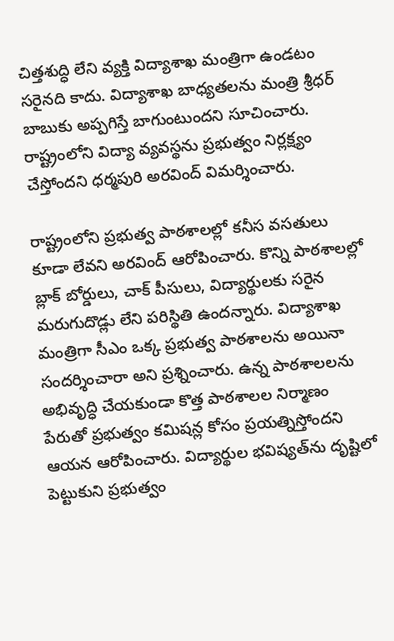చిత్తశుద్ధి లేని వ్యక్తి విద్యాశాఖ మంత్రిగా ఉండటం సరైనది కాదు. విద్యాశాఖ బాధ్యతలను మంత్రి శ్రీధర్ బాబుకు అప్పగిస్తే బాగుంటుందని సూచించారు. రాష్ట్రంలోని విద్యా వ్యవస్థను ప్రభుత్వం నిర్లక్ష్యం చేస్తోందని ధ‌ర్మ‌పురి అర‌వింద్ విమర్శించారు.

రాష్ట్రంలోని ప్రభుత్వ పాఠశాలల్లో కనీస వసతులు కూడా లేవని అరవింద్ ఆరోపించారు. కొన్ని పాఠశాలల్లో బ్లాక్ బోర్డులు, చాక్ పీసులు, విద్యార్థులకు సరైన మరుగుదొడ్లు లేని పరిస్థితి ఉందన్నారు. విద్యాశాఖ మంత్రిగా సీఎం ఒక్క ప్రభుత్వ పాఠశాలను అయినా సందర్శించారా అని ప్రశ్నించారు. ఉన్న పాఠశాలలను అభివృద్ధి చేయకుండా కొత్త పాఠశాలల నిర్మాణం పేరుతో ప్రభుత్వం కమిషన్ల కోసం ప్రయత్నిస్తోందని ఆయన ఆరోపించారు. విద్యార్థుల భవిష్యత్‌ను దృష్టిలో పెట్టుకుని ప్రభుత్వం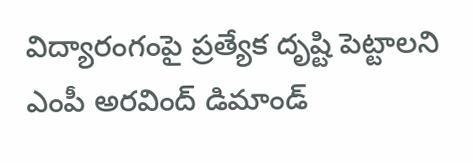విద్యారంగంపై ప్రత్యేక దృష్టి పెట్టాలని ఎంపీ అరవింద్ డిమాండ్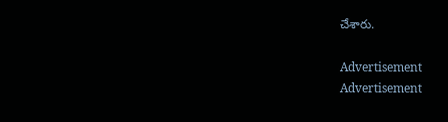చేశారు.

Advertisement
Advertisement